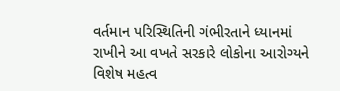વર્તમાન પરિસ્થિતિની ગંભીરતાને ધ્યાનમાં રાખીને આ વખતે સરકારે લોકોના આરોગ્યને વિશેષ મહત્વ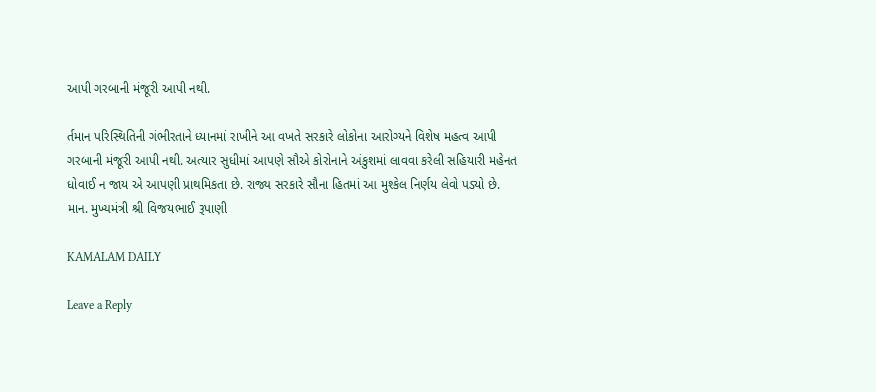આપી ગરબાની મંજૂરી આપી નથી.

ર્તમાન પરિસ્થિતિની ગંભીરતાને ધ્યાનમાં રાખીને આ વખતે સરકારે લોકોના આરોગ્યને વિશેષ મહત્વ આપી ગરબાની મંજૂરી આપી નથી. અત્યાર સુધીમાં આપણે સૌએ કોરોનાને અંકુશમાં લાવવા કરેલી સહિયારી મહેનત ધોવાઈ ન જાય એ આપણી પ્રાથમિકતા છે. રાજ્ય સરકારે સૌના હિતમાં આ મુશ્કેલ નિર્ણય લેવો પડ્યો છે. માન. મુખ્યમંત્રી શ્રી વિજયભાઈ રૂપાણી

KAMALAM DAILY

Leave a Reply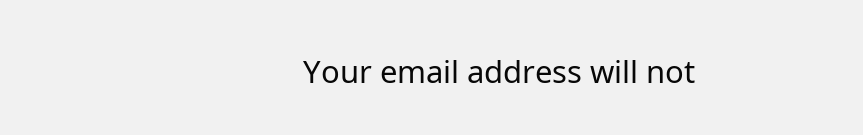Your email address will not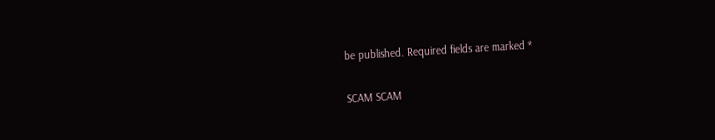be published. Required fields are marked *

SCAM SCAM